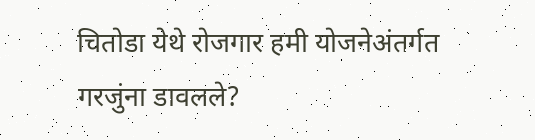चितोडा येथे रोजगार हमी योजनेअंतर्गत गरजुंना डावलले?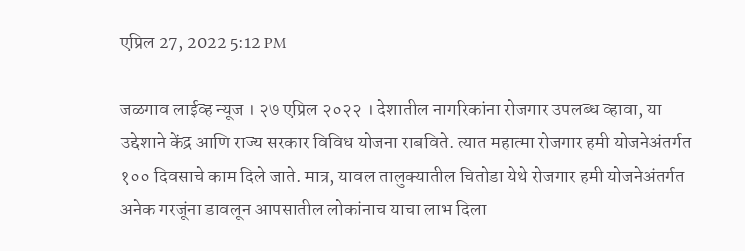एप्रिल 27, 2022 5:12 PM

जळगाव लाईव्ह न्यूज । २७ एप्रिल २०२२ । देशातील नागरिकांना रोजगार उपलब्ध व्हावा, या उद्देशाने केंद्र आणि राज्य सरकार विविध योजना राबविते. त्यात महात्मा रोजगार हमी योजनेअंतर्गत १०० दिवसाचे काम दिले जाते. मात्र, यावल तालुक्यातील चितोडा येथे रोजगार हमी योजनेअंतर्गत अनेक गरजूंना डावलून आपसातील लोकांनाच याचा लाभ दिला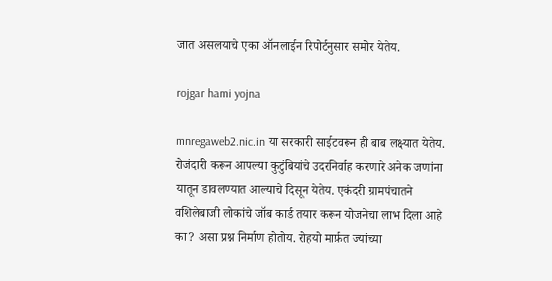जात असलयाचे एका ऑनलाईन रिपोर्टनुसार समोर येतेय.

rojgar hami yojna

mnregaweb2.nic.in या सरकारी साईटवरून ही बाब लक्ष्यात येतेय. रोजंदारी करून आपल्या कुटुंबियांचे उदरनिर्वाह करणारे अनेक जणांना यातून डावलण्यात आल्याचे दिसून येतेय. एकंदरी ग्रामपंचातने वशिलेबाजी लोकांचे जॉब कार्ड तयार करून योजनेचा लाभ दिला आहे का? असा प्रश्न निर्माण होतोय. रोहयो मार्फ़त ज्यांच्या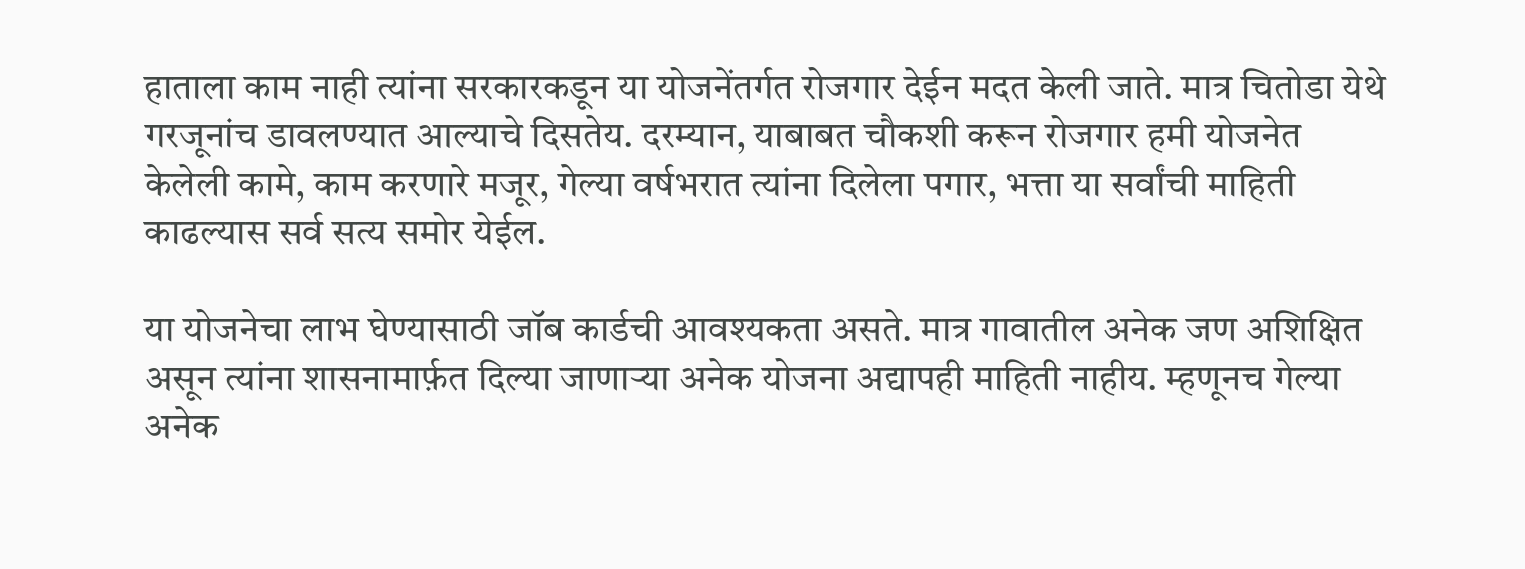हाताला काम नाही त्यांना सरकारकडून या योजनेंतर्गत रोजगार देईन मदत केली जाते. मात्र चितोडा येथे गरजूनांच डावलण्यात आल्याचे दिसतेय. दरम्यान, याबाबत चौकशी करून रोजगार हमी योजनेत केलेली कामे, काम करणारे मजूर, गेल्या वर्षभरात त्यांना दिलेला पगार, भत्ता या सर्वांची माहिती काढल्यास सर्व सत्य समोर येईल.

या योजनेचा लाभ घेण्यासाठी जॉब कार्डची आवश्यकता असते. मात्र गावातील अनेक जण अशिक्षित असून त्यांना शासनामार्फ़त दिल्या जाणाऱ्या अनेक योजना अद्यापही माहिती नाहीय. म्हणूनच गेल्या अनेक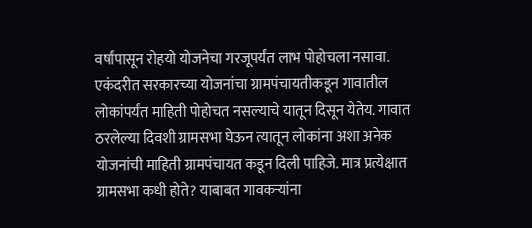वर्षांपासून रोहयो योजनेचा गरजूपर्यंत लाभ पोहोचला नसावा. एकंदरीत सरकारच्या योजनांचा ग्रामपंचायतीकडून गावातील लोकांपर्यंत माहिती पोहोचत नसल्याचे यातून दिसून येतेय. गावात ठरलेल्या दिवशी ग्रामसभा घेऊन त्यातून लोकांना अशा अनेक योजनांची माहिती ग्रामपंचायत कडून दिली पाहिजे. मात्र प्रत्येक्षात ग्रामसभा कधी होते? याबाबत गावकऱ्यांना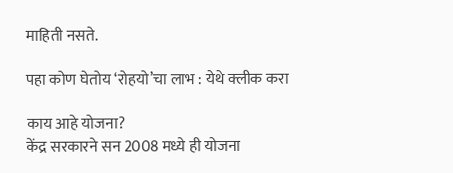माहिती नसते.

पहा कोण घेतोय ‘रोहयो’चा लाभ : येथे क्लीक करा

काय आहे योजना?
केंद्र सरकारने सन 2008 मध्ये ही योजना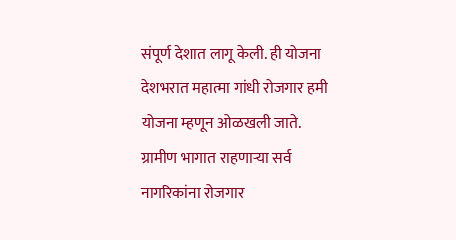संपूर्ण देशात लागू केली. ही योजना देशभरात महात्मा गांधी रोजगार हमी योजना म्हणून ओळखली जाते. ग्रामीण भागात राहणाऱ्या सर्व नागरिकांना रोजगार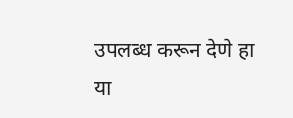उपलब्ध करून देणे हा या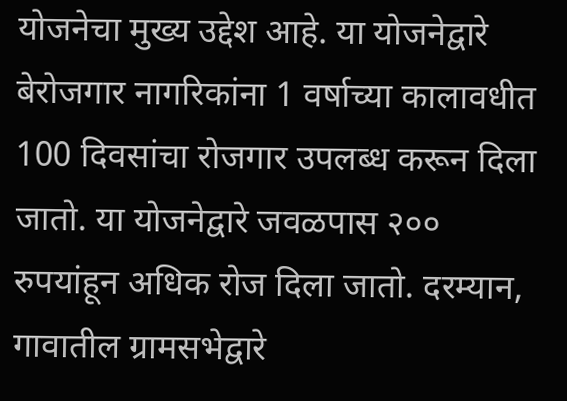योजनेचा मुख्य उद्देश आहे. या योजनेद्वारे बेरोजगार नागरिकांना 1 वर्षाच्या कालावधीत 100 दिवसांचा रोजगार उपलब्ध करून दिला जातो. या योजनेद्वारे जवळपास २०० रुपयांहून अधिक रोज दिला जातो. दरम्यान, गावातील ग्रामसभेद्वारे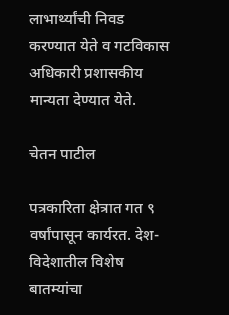लाभार्थ्यांची निवड करण्यात येते व गटविकास अधिकारी प्रशासकीय मान्यता देण्यात येते.

चेतन पाटील

पत्रकारिता क्षेत्रात गत ९ वर्षांपासून कार्यरत. देश-विदेशातील विशेष बातम्यांचा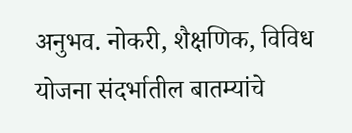अनुभव. नोकरी, शैक्षणिक, विविध योजना संदर्भातील बातम्यांचे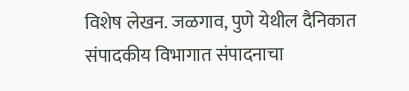विशेष लेखन. जळगाव, पुणे येथील दैनिकात संपादकीय विभागात संपादनाचा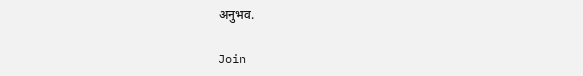अनुभव.

Join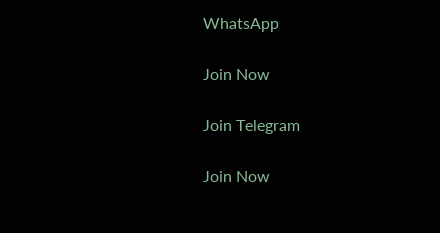WhatsApp

Join Now

Join Telegram

Join Now